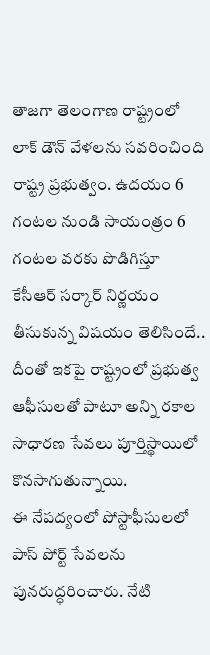తాజగా తెలంగాణ రాష్ట్రంలో లాక్ డౌన్ వేళలను సవరించింది రాష్ట్ర ప్రభుత్వం. ఉదయం 6 గంటల నుండి సాయంత్రం 6 గంటల వరకు పొడిగిస్తూ కేసీఆర్ సర్కార్ నిర్ణయం తీసుకున్న విషయం తెలిసిందే.. దీంతో ఇకపై రాష్ట్రంలో ప్రభుత్వ ఆఫీసులతో పాటూ అన్ని రకాల సాధారణ సేవలు పూర్తిస్థాయిలో కొనసాగుతున్నాయి.
ఈ నేపద్యంలో పోస్టాఫీసులలో పాస్ పోర్ట్ సేవలను పునరుద్ధరించారు. నేటి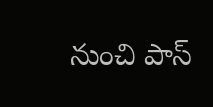నుంచి పాస్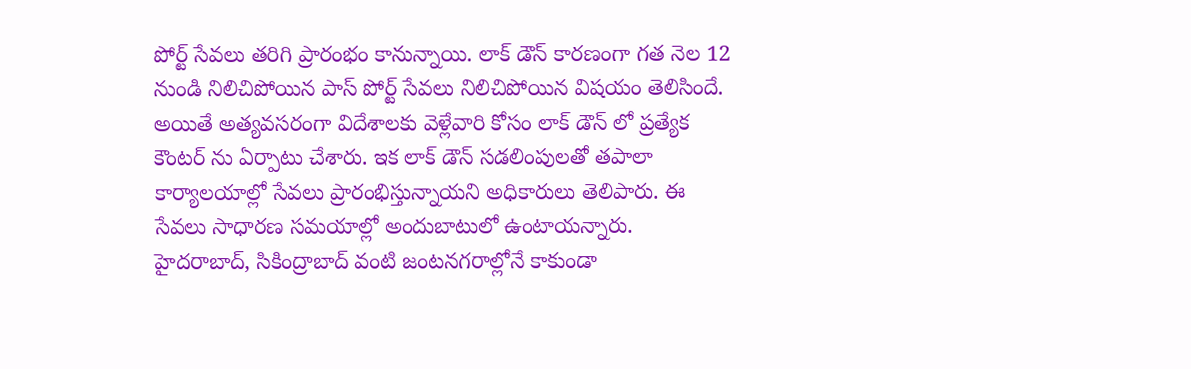పోర్ట్ సేవలు తరిగి ప్రారంభం కానున్నాయి. లాక్ డౌన్ కారణంగా గత నెల 12 నుండి నిలిచిపోయిన పాస్ పోర్ట్ సేవలు నిలిచిపోయిన విషయం తెలిసిందే. అయితే అత్యవసరంగా విదేశాలకు వెళ్లేవారి కోసం లాక్ డౌన్ లో ప్రత్యేక కౌంటర్ ను ఏర్పాటు చేశారు. ఇక లాక్ డౌన్ సడలింపులతో తపాలా కార్యాలయాల్లో సేవలు ప్రారంభిస్తున్నాయని అధికారులు తెలిపారు. ఈ సేవలు సాధారణ సమయాల్లో అందుబాటులో ఉంటాయన్నారు.
హైదరాబాద్, సికింద్రాబాద్ వంటి జంటనగరాల్లోనే కాకుండా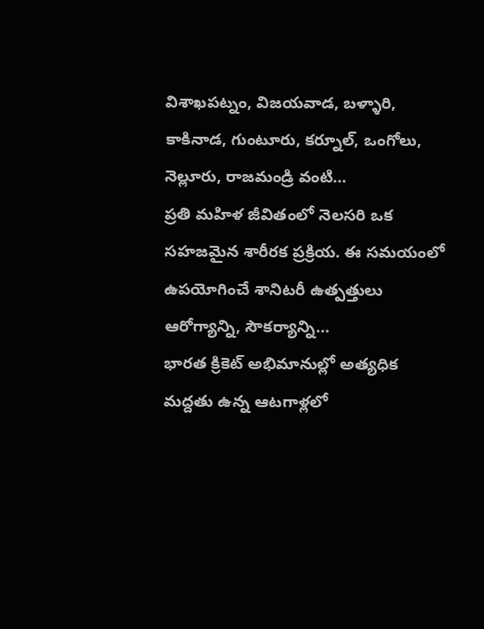విశాఖపట్నం, విజయవాడ, బళ్ళారి, కాకినాడ, గుంటూరు, కర్నూల్, ఒంగోలు, నెల్లూరు, రాజమండ్రి వంటి…
ప్రతి మహిళ జీవితంలో నెలసరి ఒక సహజమైన శారీరక ప్రక్రియ. ఈ సమయంలో ఉపయోగించే శానిటరీ ఉత్పత్తులు ఆరోగ్యాన్ని, సౌకర్యాన్ని…
భారత క్రికెట్ అభిమానుల్లో అత్యధిక మద్దతు ఉన్న ఆటగాళ్లలో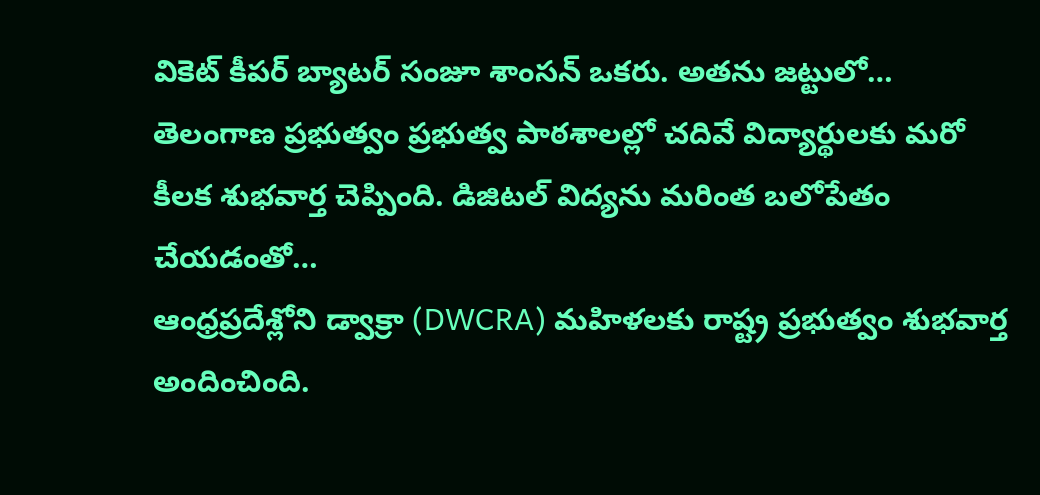వికెట్ కీపర్ బ్యాటర్ సంజూ శాంసన్ ఒకరు. అతను జట్టులో…
తెలంగాణ ప్రభుత్వం ప్రభుత్వ పాఠశాలల్లో చదివే విద్యార్థులకు మరో కీలక శుభవార్త చెప్పింది. డిజిటల్ విద్యను మరింత బలోపేతం చేయడంతో…
ఆంధ్రప్రదేశ్లోని డ్వాక్రా (DWCRA) మహిళలకు రాష్ట్ర ప్రభుత్వం శుభవార్త అందించింది.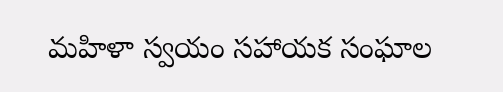మహిళా స్వయం సహాయక సంఘాల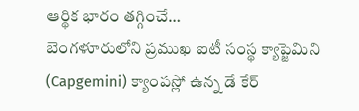ఆర్థిక భారం తగ్గించే…
బెంగళూరులోని ప్రముఖ ఐటీ సంస్థ క్యాప్జెమిని (Capgemini) క్యాంపస్లో ఉన్న డే కేర్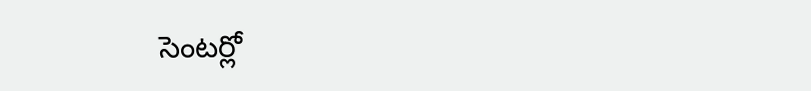సెంటర్లో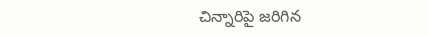చిన్నారిపై జరిగిన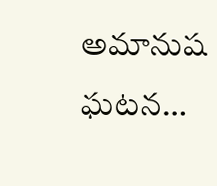అమానుష ఘటన…